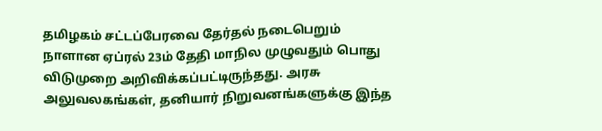தமிழகம் சட்டப்பேரவை தேர்தல் நடைபெறும் நாளான ஏப்ரல் 23ம் தேதி மாநில முழுவதும் பொது விடுமுறை அறிவிக்கப்பட்டிருந்தது. அரசு அலுவலகங்கள், தனியார் நிறுவனங்களுக்கு இந்த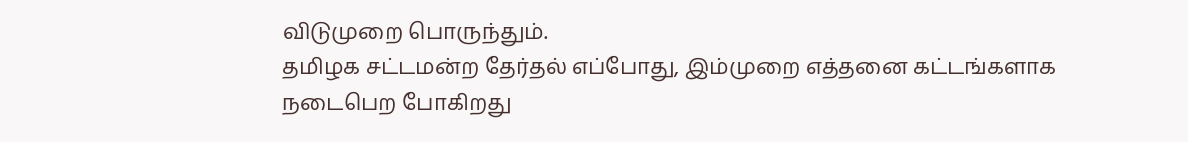விடுமுறை பொருந்தும்.
தமிழக சட்டமன்ற தேர்தல் எப்போது, இம்முறை எத்தனை கட்டங்களாக நடைபெற போகிறது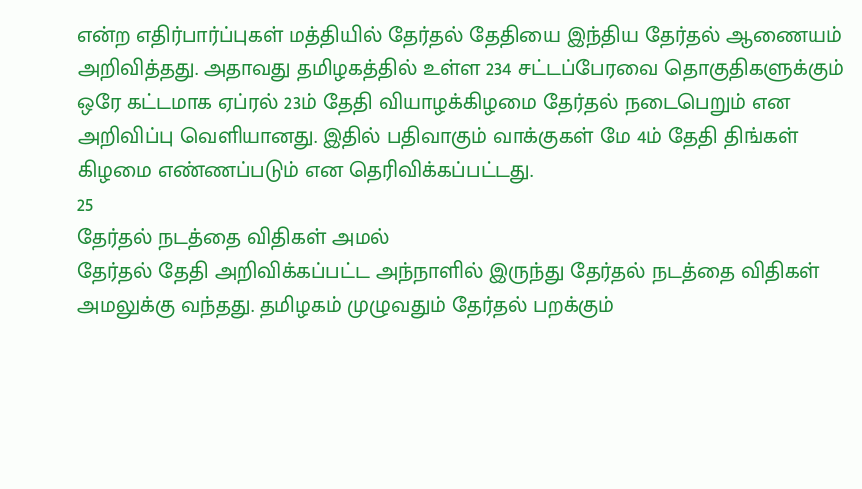என்ற எதிர்பார்ப்புகள் மத்தியில் தேர்தல் தேதியை இந்திய தேர்தல் ஆணையம் அறிவித்தது. அதாவது தமிழகத்தில் உள்ள 234 சட்டப்பேரவை தொகுதிகளுக்கும் ஒரே கட்டமாக ஏப்ரல் 23ம் தேதி வியாழக்கிழமை தேர்தல் நடைபெறும் என அறிவிப்பு வெளியானது. இதில் பதிவாகும் வாக்குகள் மே 4ம் தேதி திங்கள் கிழமை எண்ணப்படும் என தெரிவிக்கப்பட்டது.
25
தேர்தல் நடத்தை விதிகள் அமல்
தேர்தல் தேதி அறிவிக்கப்பட்ட அந்நாளில் இருந்து தேர்தல் நடத்தை விதிகள் அமலுக்கு வந்தது. தமிழகம் முழுவதும் தேர்தல் பறக்கும்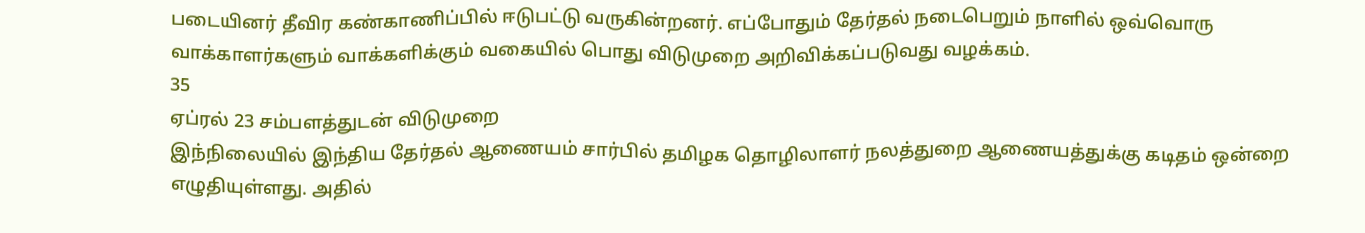படையினர் தீவிர கண்காணிப்பில் ஈடுபட்டு வருகின்றனர். எப்போதும் தேர்தல் நடைபெறும் நாளில் ஒவ்வொரு வாக்காளர்களும் வாக்களிக்கும் வகையில் பொது விடுமுறை அறிவிக்கப்படுவது வழக்கம்.
35
ஏப்ரல் 23 சம்பளத்துடன் விடுமுறை
இந்நிலையில் இந்திய தேர்தல் ஆணையம் சார்பில் தமிழக தொழிலாளர் நலத்துறை ஆணையத்துக்கு கடிதம் ஒன்றை எழுதியுள்ளது. அதில்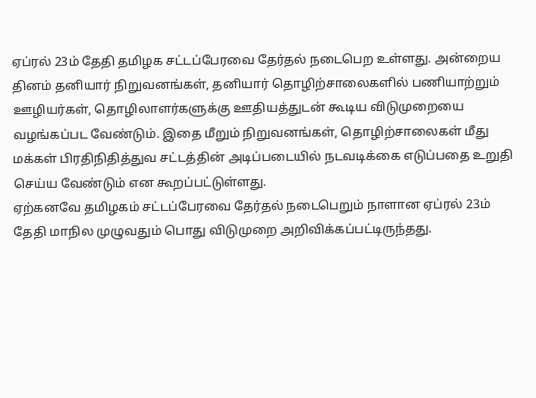ஏப்ரல் 23ம் தேதி தமிழக சட்டப்பேரவை தேர்தல் நடைபெற உள்ளது. அன்றைய தினம் தனியார் நிறுவனங்கள், தனியார் தொழிற்சாலைகளில் பணியாற்றும் ஊழியர்கள், தொழிலாளர்களுக்கு ஊதியத்துடன் கூடிய விடுமுறையை வழங்கப்பட வேண்டும். இதை மீறும் நிறுவனங்கள், தொழிற்சாலைகள் மீது மக்கள் பிரதிநிதித்துவ சட்டத்தின் அடிப்படையில் நடவடிக்கை எடுப்பதை உறுதி செய்ய வேண்டும் என கூறப்பட்டுள்ளது.
ஏற்கனவே தமிழகம் சட்டப்பேரவை தேர்தல் நடைபெறும் நாளான ஏப்ரல் 23ம் தேதி மாநில முழுவதும் பொது விடுமுறை அறிவிக்கப்பட்டிருந்தது.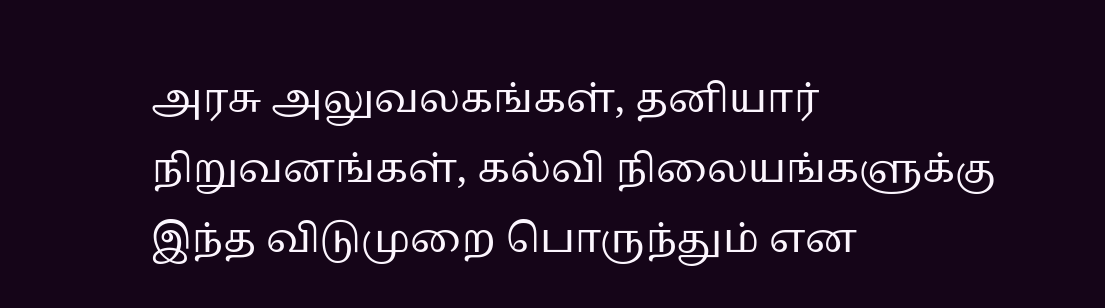அரசு அலுவலகங்கள், தனியார் நிறுவனங்கள், கல்வி நிலையங்களுக்கு இந்த விடுமுறை பொருந்தும் என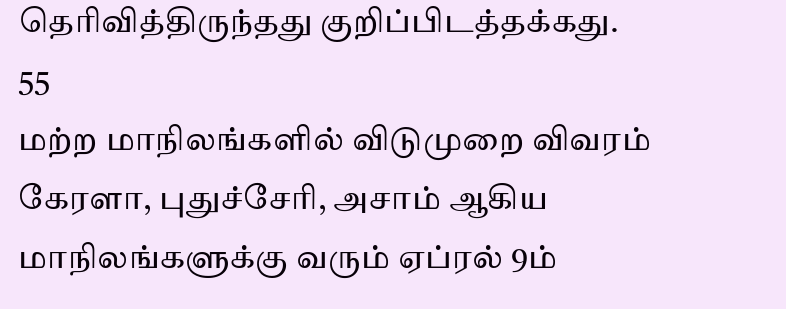தெரிவித்திருந்தது குறிப்பிடத்தக்கது.
55
மற்ற மாநிலங்களில் விடுமுறை விவரம்
கேரளா, புதுச்சேரி, அசாம் ஆகிய மாநிலங்களுக்கு வரும் ஏப்ரல் 9ம்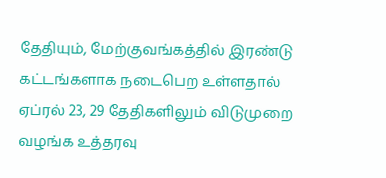தேதியும், மேற்குவங்கத்தில் இரண்டு கட்டங்களாக நடைபெற உள்ளதால் ஏப்ரல் 23, 29 தேதிகளிலும் விடுமுறை வழங்க உத்தரவு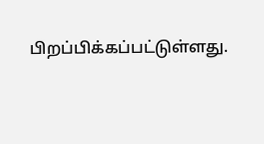பிறப்பிக்கப்பட்டுள்ளது.